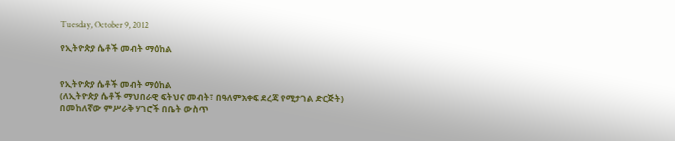Tuesday, October 9, 2012

የኢትዮጵያ ሴቶች መብት ማዕከል


የኢትዮጵያ ሴቶች መብት ማዕከል
(ለኢትዮጵያ ሴቶች ማህበራዊ ፍትህና መብት፣ በዓለምአቀፍ ደረጃ የሚታገል ድርጅት)
በመከለኛው ምሥራቅ ሃገሮች በቤት ውስጥ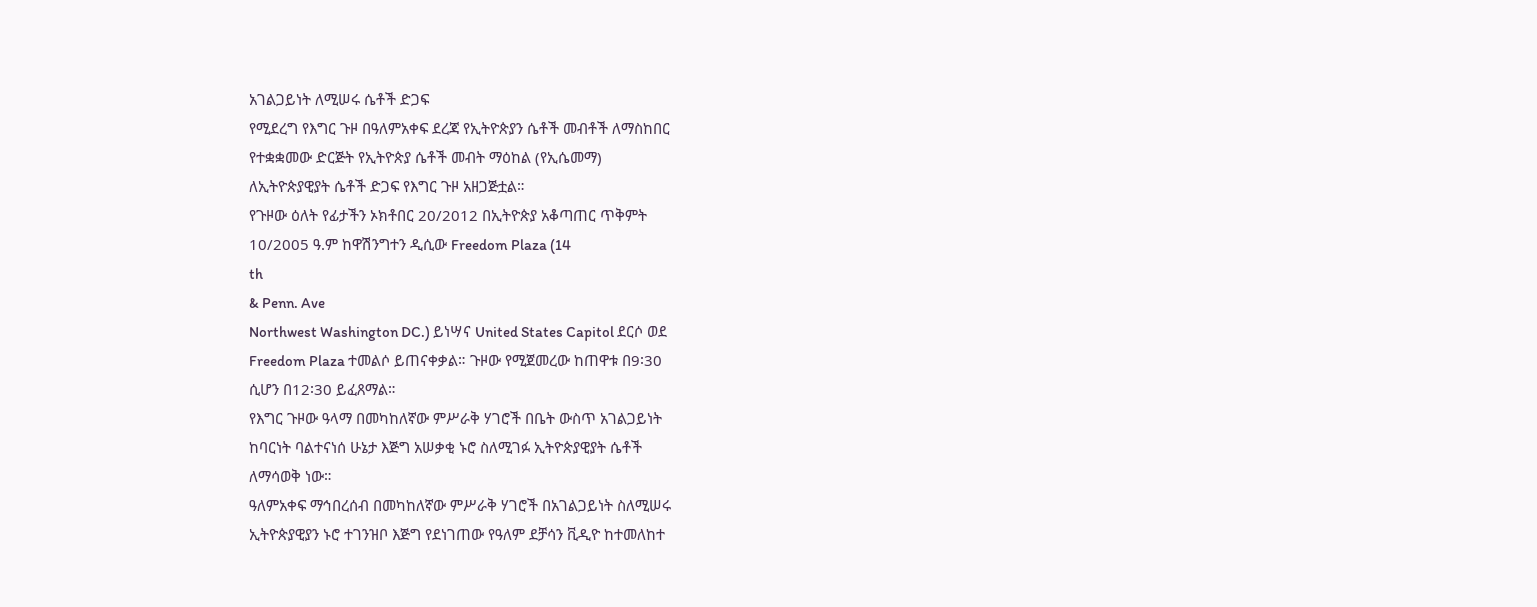አገልጋይነት ለሚሠሩ ሴቶች ድጋፍ
የሚደረግ የእግር ጉዞ በዓለምአቀፍ ደረጃ የኢትዮጵያን ሴቶች መብቶች ለማስከበር
የተቋቋመው ድርጅት የኢትዮጵያ ሴቶች መብት ማዕከል (የኢሴመማ)
ለኢትዮጵያዊያት ሴቶች ድጋፍ የእግር ጉዞ አዘጋጅቷል።
የጉዞው ዕለት የፊታችን ኦክቶበር 20/2012 በኢትዮጵያ አቆጣጠር ጥቅምት
10/2005 ዓ.ም ከዋሽንግተን ዲሲው Freedom Plaza (14
th
& Penn. Ave
Northwest Washington DC.) ይነሣና United States Capitol ደርሶ ወደ
Freedom Plaza ተመልሶ ይጠናቀቃል። ጉዞው የሚጀመረው ከጠዋቱ በ9፡30
ሲሆን በ12፡30 ይፈጸማል።
የእግር ጉዞው ዓላማ በመካከለኛው ምሥራቅ ሃገሮች በቤት ውስጥ አገልጋይነት
ከባርነት ባልተናነሰ ሁኔታ እጅግ አሠቃቂ ኑሮ ስለሚገፉ ኢትዮጵያዊያት ሴቶች
ለማሳወቅ ነው።
ዓለምአቀፍ ማኅበረሰብ በመካከለኛው ምሥራቅ ሃገሮች በአገልጋይነት ስለሚሠሩ
ኢትዮጵያዊያን ኑሮ ተገንዝቦ እጅግ የደነገጠው የዓለም ደቻሳን ቪዲዮ ከተመለከተ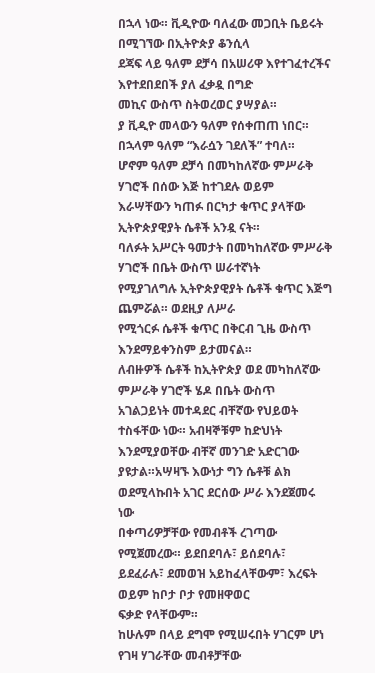በኋላ ነው። ቪዲዮው ባለፈው መጋቢት ቤይሩት በሚገኘው በኢትዮጵያ ቆንሲላ
ደጃፍ ላይ ዓለም ደቻሳ በአሠሪዋ እየተገፈተረችና እየተደበደበች ያለ ፈቃዷ በግድ
መኪና ውስጥ ስትወረወር ያሣያል።
ያ ቪዲዮ መላውን ዓለም የሰቀጠጠ ነበር። በኋላም ዓለም “እራሷን ገደለች” ተባለ።
ሆኖም ዓለም ደቻሳ በመካከለኛው ምሥራቅ ሃገሮች በሰው እጅ ከተገደሉ ወይም
እራሣቸውን ካጠፉ በርካታ ቁጥር ያላቸው ኢትዮጵያዊያት ሴቶች አንዷ ናት።
ባለፉት አሥርት ዓመታት በመካከለኛው ምሥራቅ ሃገሮች በቤት ውስጥ ሠራተኛነት
የሚያገለግሉ ኢትዮጵያዊያት ሴቶች ቁጥር እጅግ ጨምሯል። ወደዚያ ለሥራ
የሚጎርፉ ሴቶች ቁጥር በቅርብ ጊዜ ውስጥ እንደማይቀንስም ይታመናል።
ለብዙዎች ሴቶች ከኢትዮጵያ ወደ መካከለኛው ምሥራቅ ሃገሮች ሄዶ በቤት ውስጥ
አገልጋይነት መተዳደር ብቸኛው የህይወት ተስፋቸው ነው። አብዛኞቹም ከድህነት
እንደሚያወቸው ብቸኛ መንገድ አድርገው ያዩታል።አሣዛኙ እውነታ ግን ሴቶቹ ልክ ወደሚላኩበት አገር ደርሰው ሥራ እንደጀመሩ ነው
በቀጣሪዎቻቸው የመብቶች ረገጣው የሚጀመረው። ይደበደባሉ፣ ይሰደባሉ፣
ይደፈራሉ፣ ደመወዝ አይከፈላቸውም፣ እረፍት ወይም ከቦታ ቦታ የመዘዋወር
ፍቃድ የላቸውም።
ከሁሉም በላይ ደግሞ የሚሠሩበት ሃገርም ሆነ የገዛ ሃገራቸው መብቶቻቸው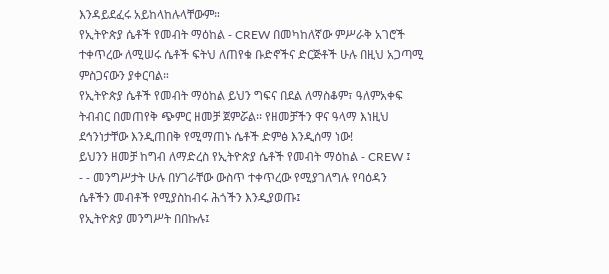እንዳይደፈሩ አይከላከሉላቸውም።
የኢትዮጵያ ሴቶች የመብት ማዕከል - CREW በመካከለኛው ምሥራቅ አገሮች
ተቀጥረው ለሚሠሩ ሴቶች ፍትህ ለጠየቁ ቡድኖችና ድርጅቶች ሁሉ በዚህ አጋጣሚ
ምስጋናውን ያቀርባል።
የኢትዮጵያ ሴቶች የመብት ማዕከል ይህን ግፍና በደል ለማስቆም፣ ዓለምአቀፍ
ትብብር በመጠየቅ ጭምር ዘመቻ ጀምሯል፡፡ የዘመቻችን ዋና ዓላማ እነዚህ
ደኅንነታቸው እንዲጠበቅ የሚማጠኑ ሴቶች ድምፅ እንዲሰማ ነው!
ይህንን ዘመቻ ከግብ ለማድረስ የኢትዮጵያ ሴቶች የመብት ማዕከል - CREW ፤
- - መንግሥታት ሁሉ በሃገራቸው ውስጥ ተቀጥረው የሚያገለግሉ የባዕዳን
ሴቶችን መብቶች የሚያስከብሩ ሕጎችን እንዲያወጡ፤
የኢትዮጵያ መንግሥት በበኩሉ፤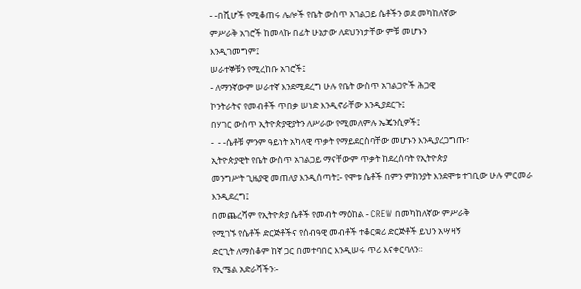- -በሺሆች የሚቆጠሩ ሌሎች የቤት ውስጥ አገልጋይ ሴቶችን ወደ መካከለኛው
ምሥራቅ አገሮች ከመላኩ በፊት ሁኔታው ለደህንነታቸው ምቹ መሆኑን
እንዲገመግም፤
ሠራተኞቹን የሚረከቡ አገሮች፤
- ለማንኛውም ሠራተኛ እንደሚደረግ ሁሉ የቤት ውስጥ አገልጋዮች ሕጋዊ
ኮንትራትና የመብቶች ጥበቃ ሠነድ እንዲኖራቸው እንዲያደርጉ፤
በሃገር ውስጥ ኢትዮጵያዊያትን ለሥራው የሚመለምሉ ኤጄንሲዎች፤
-  - -ሴቶቹ ምንም ዓይነት አካላዊ ጥቃት የማይደርስባቸው መሆኑን እንዲያረጋግጡ፣
ኢትዮጵያዊት የቤት ውስጥ አገልጋይ ማናቸውም ጥቃት ከደረሰባት የኢትዮጵያ
መንግሥት ጊዜያዊ መጠለያ እንዲሰጣት፤- የሞቱ ሴቶች በምን ምክንያት እንደሞቱ ተገቢው ሁሉ ምርመራ እንዲደረግ፤
በመጨረሻም የኢትዮጵያ ሴቶች የመብት ማዕከል - CREW በመካከለኛው ምሥራቅ
የሚገኙ የሴቶች ድርጅቶችና የሰብዓዊ መብቶች ተቆርቋሪ ድርጅቶች ይህን አሣዛኝ
ድርጊት ለማስቆም ከኛ ጋር በመተባበር እንዲሠሩ ጥሪ እናቀርባለን።
የኢሜል አድራሻችን፡-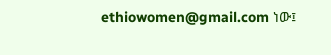ethiowomen@gmail.com ነው፤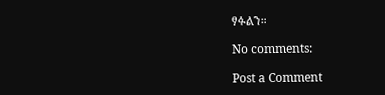ፃፉልን።

No comments:

Post a Comment